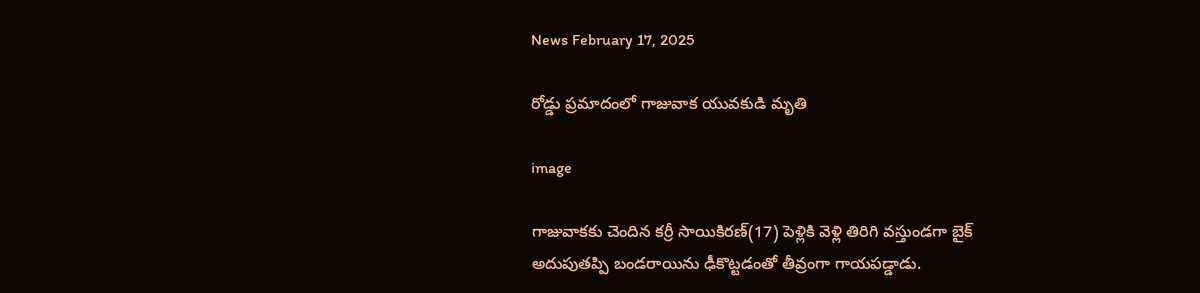News February 17, 2025

రోడ్డు ప్రమాదంలో గాజువాక యువకుడి మృతి

image

గాజువాకకు చెందిన కర్రీ సాయికిరణ్(17) పెళ్లికి వెళ్లి తిరిగి వస్తుండగా బైక్‌ అదుపుతప్పి బండరాయిను ఢీకొట్టడంతో తీవ్రంగా గాయపడ్డాడు.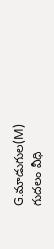G.మాడుగుల(M) గుదలం వీధి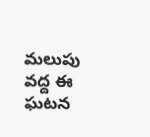మలుపు వద్ద ఈ ఘటన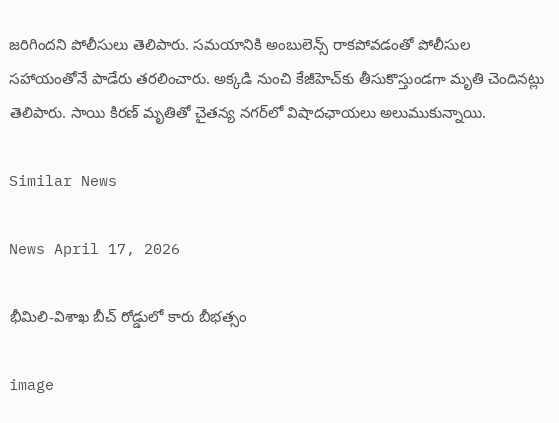జరిగిందని పోలీసులు తెలిపారు. సమయానికి అంబులెన్స్ రాకపోవడంతో పోలీసుల సహాయంతోనే పాడేరు తరలించారు. అక్కడి నుంచి కేజీహెచ్‌కు తీసుకొస్తుండగా మృతి చెందినట్లు తెలిపారు. సాయి కిరణ్ మృతితో చైతన్య నగర్‌లో విషాదఛాయలు అలుముకున్నాయి.

Similar News

News April 17, 2026

భీమిలి-విశాఖ బీచ్ రోడ్డులో కారు బీభత్సం

image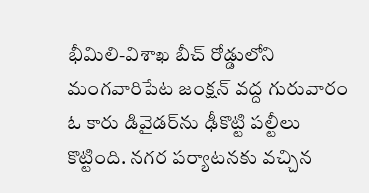భీమిలి-విశాఖ బీచ్ రోడ్డులోని మంగవారిపేట జంక్షన్ వద్ద గురువారం ఓ కారు డివైడర్‌ను ఢీకొట్టి పల్టీలు కొట్టింది. నగర పర్యాటనకు వచ్చిన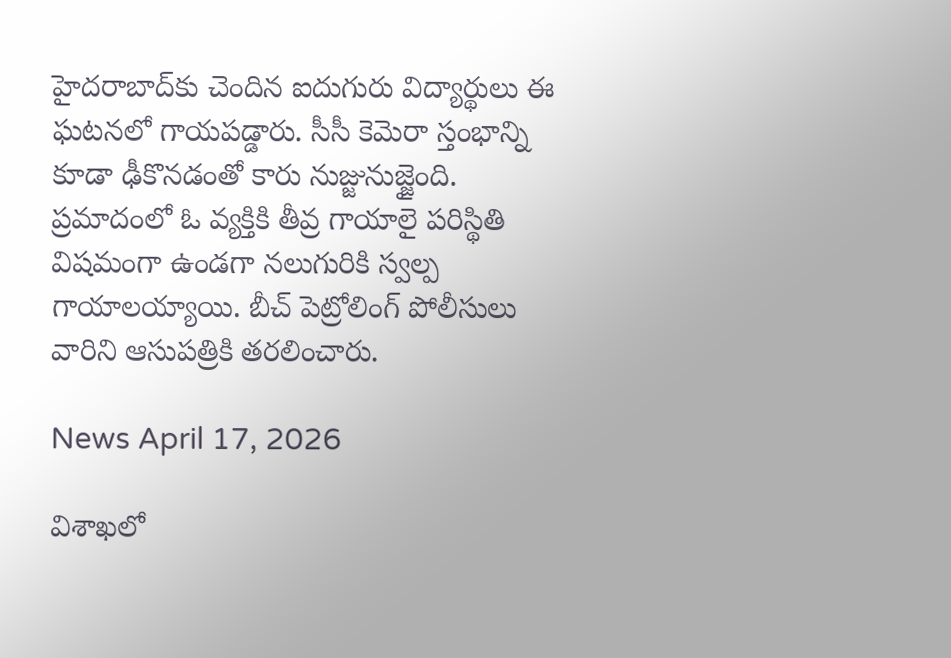హైదరాబాద్‌కు చెందిన ఐదుగురు విద్యార్థులు ఈ ఘటనలో గాయపడ్డారు. సీసీ కెమెరా స్తంభాన్ని కూడా ఢీకొనడంతో కారు నుజ్జునుజ్జైంది. ప్రమాదంలో ఓ వ్యక్తికి తీవ్ర గాయాలై పరిస్థితి విషమంగా ఉండగా నలుగురికి స్వల్ప గాయాలయ్యాయి. బీచ్ పెట్రోలింగ్ పోలీసులు వారిని ఆసుపత్రికి తరలించారు.

News April 17, 2026

విశాఖలో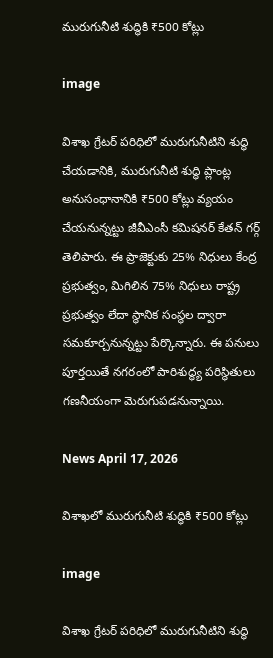మురుగునీటి శుద్ధికి ₹500 కోట్లు

image

విశాఖ గ్రేటర్ పరిధిలో మురుగునీటిని శుద్ధి చేయడానికి, మురుగునీటి శుద్ధి ప్లాంట్ల అనుసంధానానికి ₹500 కోట్లు వ్యయం చేయనున్నట్టు జీవీఎంసీ కమిషనర్ కేతన్ గర్గ్ తెలిపారు. ఈ ప్రాజెక్టుకు 25% నిధులు కేంద్ర ప్రభుత్వం, మిగిలిన 75% నిధులు రాష్ట్ర ప్రభుత్వం లేదా స్థానిక సంస్థల ద్వారా సమకూర్చనున్నట్టు పేర్కొన్నారు. ఈ పనులు పూర్తయితే నగరంలో పారిశుద్ధ్య పరిస్థితులు గణనీయంగా మెరుగుపడనున్నాయి.

News April 17, 2026

విశాఖలో మురుగునీటి శుద్ధికి ₹500 కోట్లు

image

విశాఖ గ్రేటర్ పరిధిలో మురుగునీటిని శుద్ధి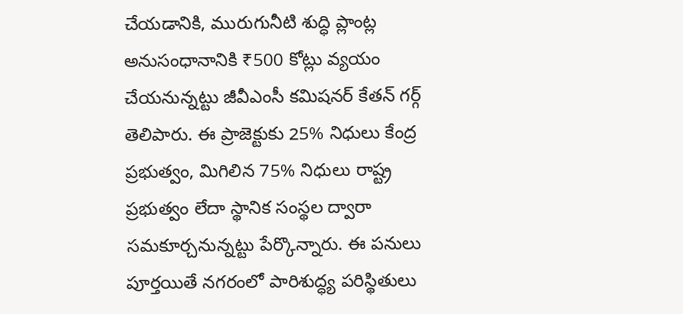చేయడానికి, మురుగునీటి శుద్ధి ప్లాంట్ల అనుసంధానానికి ₹500 కోట్లు వ్యయం చేయనున్నట్టు జీవీఎంసీ కమిషనర్ కేతన్ గర్గ్ తెలిపారు. ఈ ప్రాజెక్టుకు 25% నిధులు కేంద్ర ప్రభుత్వం, మిగిలిన 75% నిధులు రాష్ట్ర ప్రభుత్వం లేదా స్థానిక సంస్థల ద్వారా సమకూర్చనున్నట్టు పేర్కొన్నారు. ఈ పనులు పూర్తయితే నగరంలో పారిశుద్ధ్య పరిస్థితులు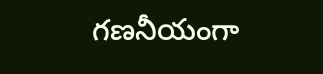గణనీయంగా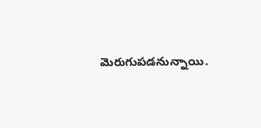మెరుగుపడనున్నాయి.